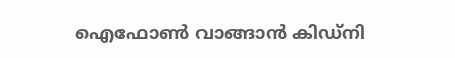ഐഫോണ്‍ വാങ്ങാന്‍ കിഡ്‌നി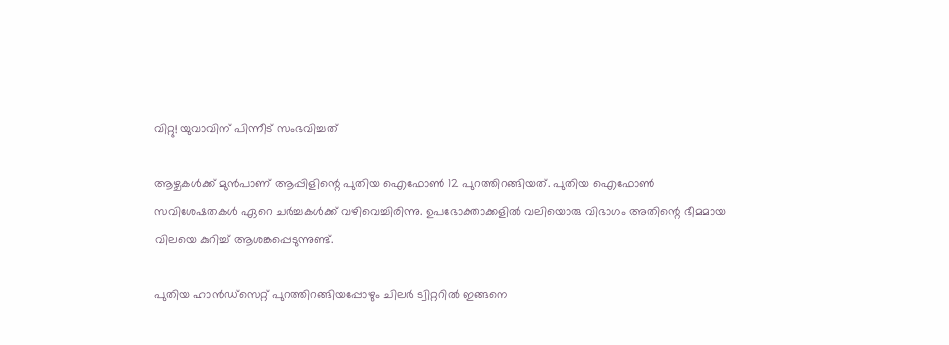വിറ്റു! യുവാവിന് പിന്നീട് സംഭവിച്ചത്

ആഴ്ചകള്‍ക്ക് മുന്‍പാണ് ആപ്പിളിന്റെ പുതിയ ഐഫോണ്‍ 12 പുറത്തിറങ്ങിയത്. പുതിയ ഐഫോണ്‍ സവിശേഷതകള്‍ ഏറെ ചര്‍ച്ചകള്‍ക്ക് വഴിവെച്ചിരിന്നു. ഉപഭോക്താക്കളില്‍ വലിയൊരു വിഭാഗം അതിന്റെ ഭീമമായ വിലയെ കുറിച്ച് ആശങ്കപ്പെടുന്നുണ്ട്.

പുതിയ ഹാന്‍ഡ്‌സെറ്റ് പുറത്തിറങ്ങിയപ്പോഴും ചിലര്‍ ട്വിറ്ററില്‍ ഇങ്ങനെ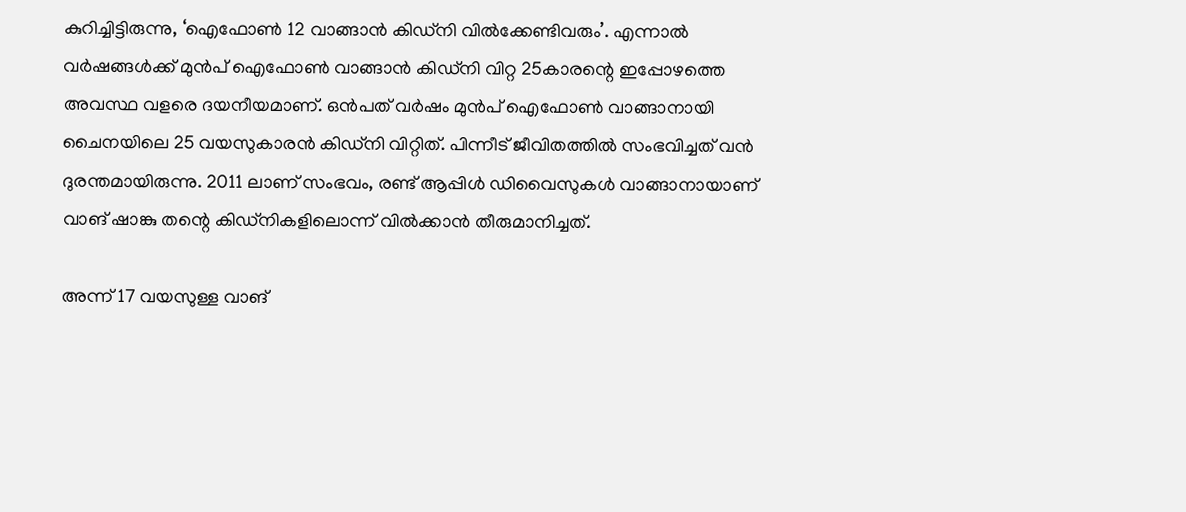കുറിച്ചിട്ടിരുന്നു, ‘ഐഫോണ്‍ 12 വാങ്ങാന്‍ കിഡ്‌നി വില്‍ക്കേണ്ടിവരും’. എന്നാല്‍ വര്‍ഷങ്ങള്‍ക്ക് മുന്‍പ് ഐഫോണ്‍ വാങ്ങാന്‍ കിഡ്‌നി വിറ്റ 25കാരന്റെ ഇപ്പോഴത്തെ അവസ്ഥ വളരെ ദയനീയമാണ്. ഒന്‍പത് വര്‍ഷം മുന്‍പ് ഐഫോണ്‍ വാങ്ങാനായി ചൈനയിലെ 25 വയസുകാരന്‍ കിഡ്‌നി വിറ്റിത്. പിന്നീട് ജീവിതത്തില്‍ സംഭവിച്ചത് വന്‍ ദുരന്തമായിരുന്നു. 2011 ലാണ് സംഭവം, രണ്ട് ആപ്പിള്‍ ഡിവൈസുകള്‍ വാങ്ങാനായാണ് വാങ് ഷാങ്കു തന്റെ കിഡ്‌നികളിലൊന്ന് വില്‍ക്കാന്‍ തീരുമാനിച്ചത്.

അന്ന് 17 വയസുള്ള വാങ്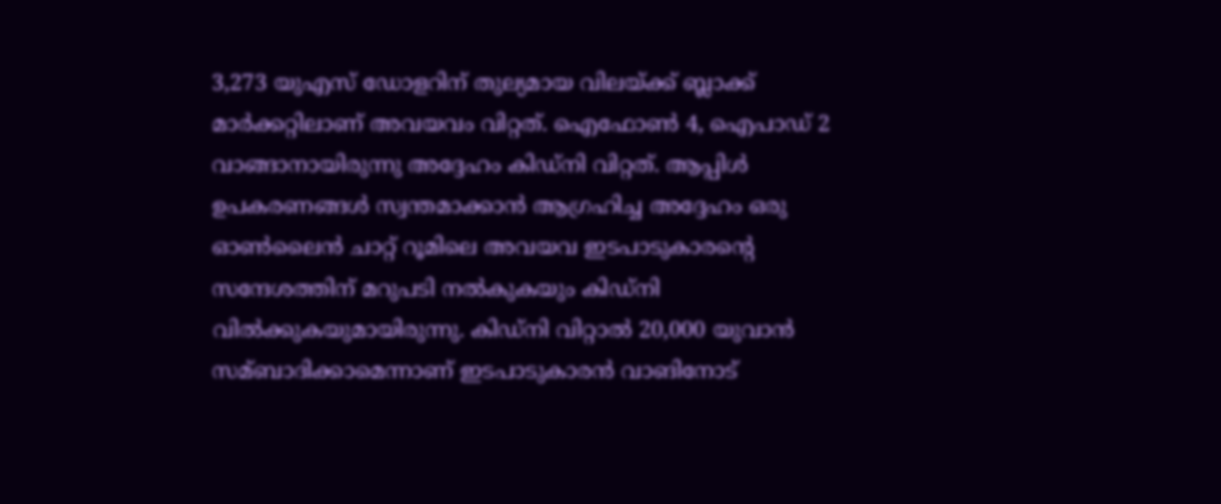3,273 യുഎസ് ഡോളറിന് തുല്യമായ വിലയ്ക്ക് ബ്ലാക്ക് മാര്‍ക്കറ്റിലാണ് അവയവം വിറ്റത്. ഐഫോണ്‍ 4, ഐപാഡ് 2 വാങ്ങാനായിരുന്നു അദ്ദേഹം കിഡ്‌നി വിറ്റത്. ആപ്പിള്‍ ഉപകരണങ്ങള്‍ സ്വന്തമാക്കാന്‍ ആഗ്രഹിച്ച അദ്ദേഹം ഒരു ഓണ്‍ലൈന്‍ ചാറ്റ് റൂമിലെ അവയവ ഇടപാടുകാരന്റെ സന്ദേശത്തിന് മറുപടി നല്‍കുകയും കിഡ്‌നി വില്‍ക്കുകയുമായിരുന്നു. കിഡ്‌നി വിറ്റാല്‍ 20,000 യുവാന്‍ സമ്ബാദിക്കാമെന്നാണ് ഇടപാടുകാരന്‍ വാങിനോട്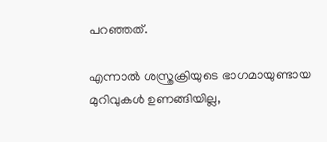പറഞ്ഞത്.

എന്നാല്‍ ശസ്ത്രക്രിയുടെ ഭാഗമായുണ്ടായ മുറിവുകള്‍ ഉണങ്ങിയില്ല,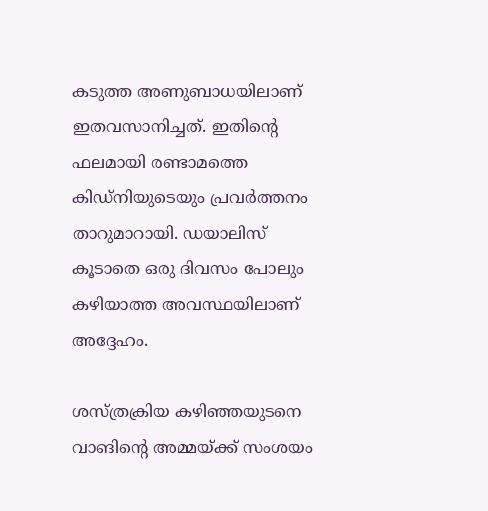കടുത്ത അണുബാധയിലാണ് ഇതവസാനിച്ചത്. ഇതിന്റെ ഫലമായി രണ്ടാമത്തെ കിഡ്‌നിയുടെയും പ്രവര്‍ത്തനം താറുമാറായി. ഡയാലിസ് കൂടാതെ ഒരു ദിവസം പോലും കഴിയാത്ത അവസ്ഥയിലാണ് അദ്ദേഹം.

ശസ്ത്രക്രിയ കഴിഞ്ഞയുടനെ വാങിന്റെ അമ്മയ്ക്ക് സംശയം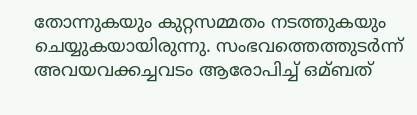തോന്നുകയും കുറ്റസമ്മതം നടത്തുകയും ചെയ്യുകയായിരുന്നു. സംഭവത്തെത്തുടര്‍ന്ന് അവയവക്കച്ചവടം ആരോപിച്ച് ഒമ്ബത്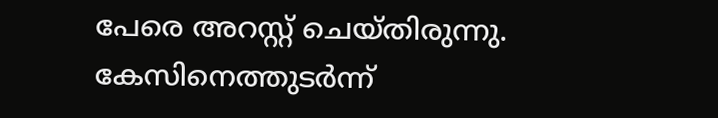പേരെ അറസ്റ്റ് ചെയ്തിരുന്നു. കേസിനെത്തുടര്‍ന്ന്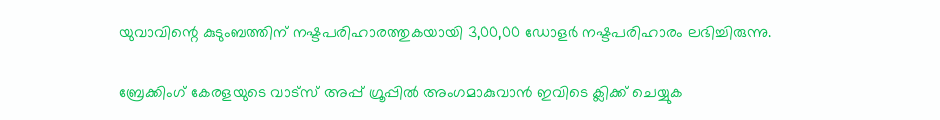യുവാവിന്റെ കുടുംബത്തിന് നഷ്ടപരിഹാരത്തുകയായി 3,00,00 ഡോളര്‍ നഷ്ടപരിഹാരം ലഭിച്ചിരുന്നു.

ബ്രേക്കിംഗ് കേരളയുടെ വാട്സ് അപ്പ് ഗ്രൂപ്പിൽ അംഗമാകുവാൻ ഇവിടെ ക്ലിക്ക് ചെയ്യുക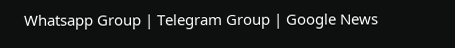Whatsapp Group | Telegram Group | Google News